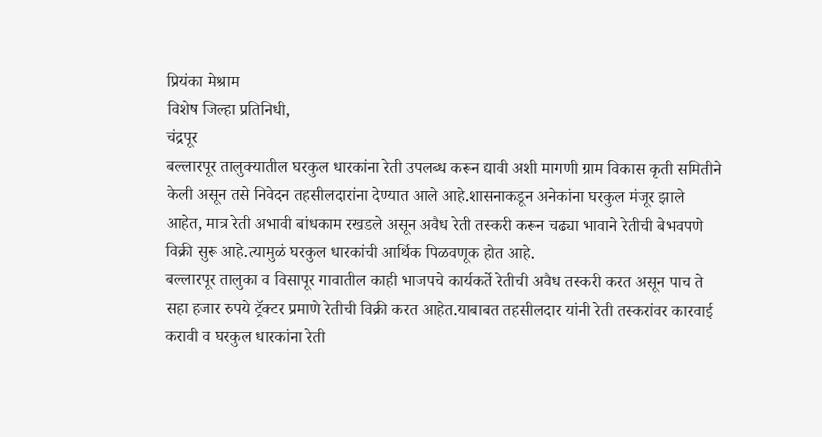प्रियंका मेश्राम
विशेष जिल्हा प्रतिनिधी,
चंद्रपूर
बल्लारपूर तालुक्यातील घरकुल धारकांना रेती उपलब्ध करून द्यावी अशी मागणी ग्राम विकास कृती समितीने केली असून तसे निवेदन तहसीलदारांना देण्यात आले आहे.शासनाकडून अनेकांना घरकुल मंजूर झाले आहेत, मात्र रेती अभावी बांधकाम रखडले असून अवैध रेती तस्करी करून चढ्या भावाने रेतीची बेभवपणे विक्री सुरू आहे.त्यामुळं घरकुल धारकांची आर्थिक पिळवणूक होत आहे.
बल्लारपूर तालुका व विसापूर गावातील काही भाजपचे कार्यकर्ते रेतीची अवैध तस्करी करत असून पाच ते सहा हजार रुपये ट्रॅक्टर प्रमाणे रेतीची विक्री करत आहेत.याबाबत तहसीलदार यांनी रेती तस्करांवर कारवाई करावी व घरकुल धारकांना रेती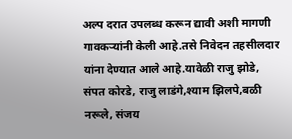अल्प दरात उपलब्ध करून द्यावी अशी मागणी गावकऱ्यांनी केली आहे.तसे निवेदन तहसीलदार यांना देण्यात आले आहे.यावेळी राजु झोडे, संपत कोरडे, राजु लाडंगे,श्याम झिलपे,बळी नरूले, संजय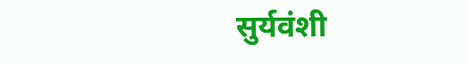सुर्यवंशी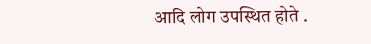आदि लोग उपस्थित होते .